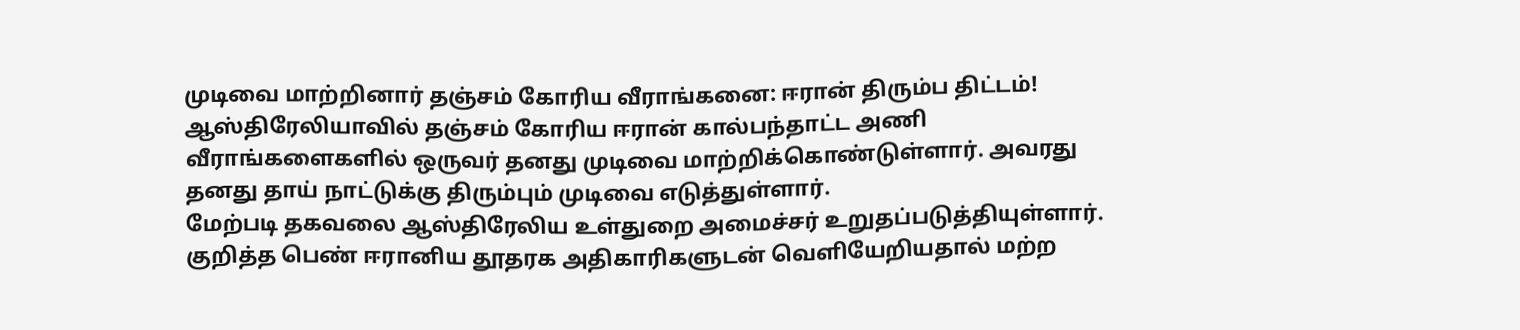முடிவை மாற்றினார் தஞ்சம் கோரிய வீராங்கனை: ஈரான் திரும்ப திட்டம்!
ஆஸ்திரேலியாவில் தஞ்சம் கோரிய ஈரான் கால்பந்தாட்ட அணி வீராங்களைகளில் ஒருவர் தனது முடிவை மாற்றிக்கொண்டுள்ளார். அவரது தனது தாய் நாட்டுக்கு திரும்பும் முடிவை எடுத்துள்ளார்.
மேற்படி தகவலை ஆஸ்திரேலிய உள்துறை அமைச்சர் உறுதப்படுத்தியுள்ளார்.
குறித்த பெண் ஈரானிய தூதரக அதிகாரிகளுடன் வெளியேறியதால் மற்ற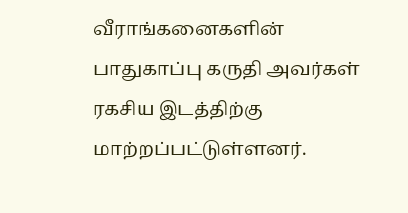வீராங்கனைகளின் பாதுகாப்பு கருதி அவர்கள் ரகசிய இடத்திற்கு மாற்றப்பட்டுள்ளனர்.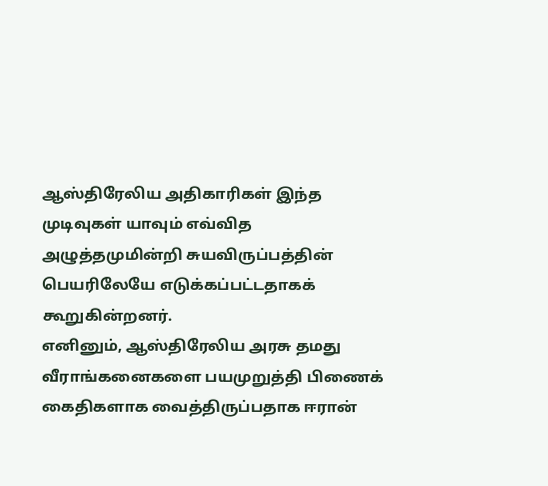ஆஸ்திரேலிய அதிகாரிகள் இந்த முடிவுகள் யாவும் எவ்வித அழுத்தமுமின்றி சுயவிருப்பத்தின் பெயரிலேயே எடுக்கப்பட்டதாகக் கூறுகின்றனர்.
எனினும், ஆஸ்திரேலிய அரசு தமது வீராங்கனைகளை பயமுறுத்தி பிணைக் கைதிகளாக வைத்திருப்பதாக ஈரான்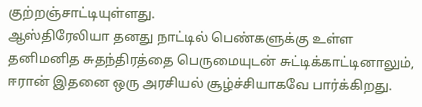குற்றஞ்சாட்டியுள்ளது.
ஆஸ்திரேலியா தனது நாட்டில் பெண்களுக்கு உள்ள தனிமனித சுதந்திரத்தை பெருமையுடன் சுட்டிக்காட்டினாலும், ஈரான் இதனை ஒரு அரசியல் சூழ்ச்சியாகவே பார்க்கிறது.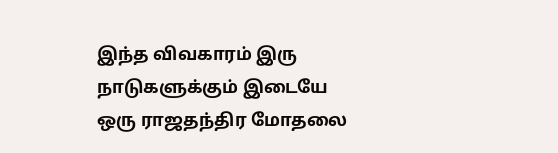இந்த விவகாரம் இரு நாடுகளுக்கும் இடையே ஒரு ராஜதந்திர மோதலை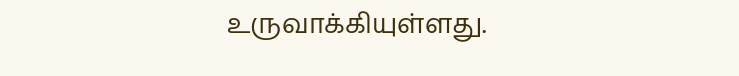உருவாக்கியுள்ளது.